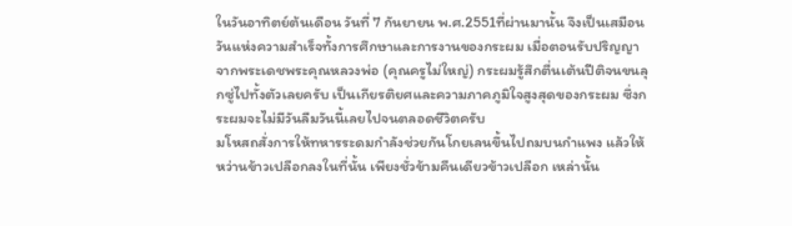ในวันอาทิตย์ต้นเดือน วันที่ 7 กันยายน พ.ศ.2551ที่ผ่านมานั้น จึงเป็นเสมือนวันแห่งความสำเร็จทั้งการศึกษาและการงานของกระผม เมื่อตอนรับปริญญาจากพระเดชพระคุณหลวงพ่อ (คุณครูไม่ใหญ่) กระผมรู้สึกตื่นเต้นปีติจนขนลุกซู่ไปทั้งตัวเลยครับ เป็นเกียรติยศและความภาคภูมิใจสูงสุดของกระผม ซึ่งกระผมจะไม่มีวันลืมวันนี้เลยไปจนตลอดชีวิตครับ
มโหสถสั่งการให้ทหารระดมกำลังช่วยกันโกยเลนขึ้นไปถมบนกำแพง แล้วให้หว่านข้าวเปลือกลงในที่นั้น เพียงชั่วข้ามคืนเดียวข้าวเปลือก เหล่านั้น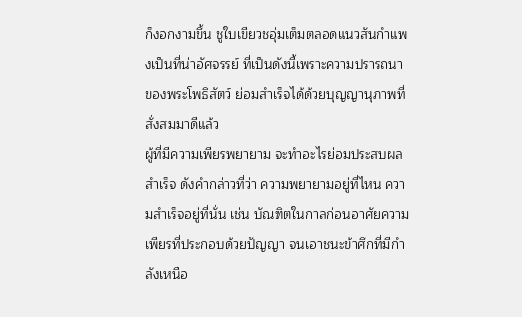ก็งอกงามขึ้น ชูใบเขียวชอุ่มเต็มตลอดแนวสันกำแพงเป็นที่น่าอัศจรรย์ ที่เป็นดังนี้เพราะความปรารถนาของพระโพธิสัตว์ ย่อมสำเร็จได้ด้วยบุญญานุภาพที่สั่งสมมาดีแล้ว
ผู้ที่มีความเพียรพยายาม จะทำอะไรย่อมประสบผลสำเร็จ ดังคำกล่าวที่ว่า ความพยายามอยู่ที่ไหน ความสำเร็จอยู่ที่นั่น เช่น บัณฑิตในกาลก่อนอาศัยความเพียรที่ประกอบด้วยปัญญา จนเอาชนะข้าศึกที่มีกำลังเหนือ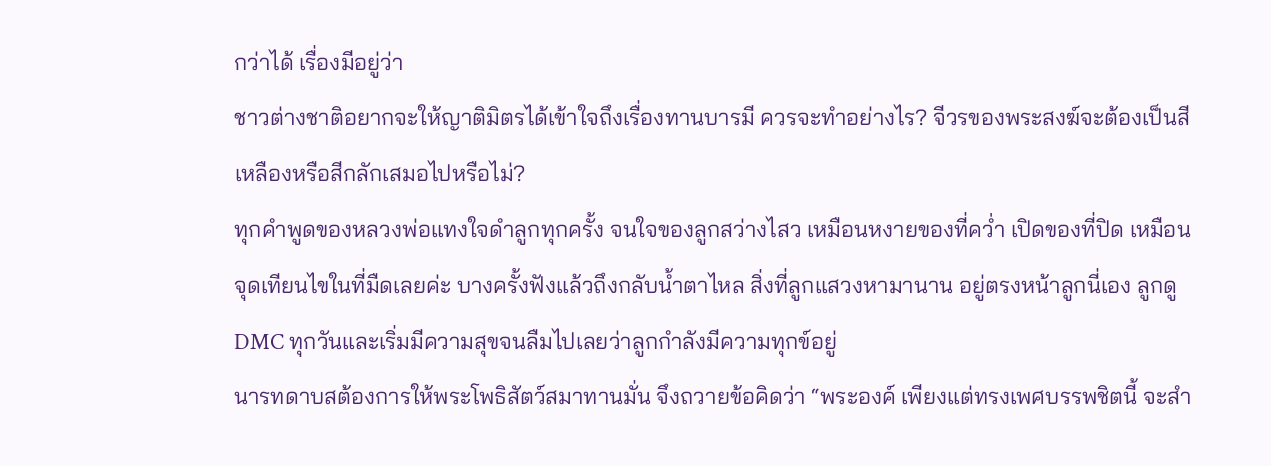กว่าได้ เรื่องมีอยู่ว่า
ชาวต่างชาติอยากจะให้ญาติมิตรได้เข้าใจถึงเรื่องทานบารมี ควรจะทำอย่างไร? จีวรของพระสงฆ์จะต้องเป็นสีเหลืองหรือสีกลักเสมอไปหรือไม่?
ทุกคำพูดของหลวงพ่อแทงใจดำลูกทุกครั้ง จนใจของลูกสว่างไสว เหมือนหงายของที่คว่ำ เปิดของที่ปิด เหมือนจุดเทียนไขในที่มืดเลยค่ะ บางครั้งฟังแล้วถึงกลับน้ำตาไหล สิ่งที่ลูกแสวงหามานาน อยู่ตรงหน้าลูกนี่เอง ลูกดู DMC ทุกวันและเริ่มมีความสุขจนลืมไปเลยว่าลูกกำลังมีความทุกข์อยู่
นารทดาบสต้องการให้พระโพธิสัตว์สมาทานมั่น จึงถวายข้อคิดว่า “พระองค์ เพียงแต่ทรงเพศบรรพชิตนี้ จะสำ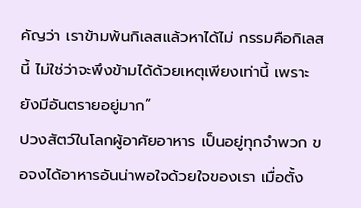คัญว่า เราข้ามพ้นกิเลสแล้วหาได้ไม่ กรรมคือกิเลสนี้ ไม่ใช่ว่าจะพึงข้ามได้ด้วยเหตุเพียงเท่านี้ เพราะยังมีอันตรายอยู่มาก”
ปวงสัตว์ในโลกผู้อาศัยอาหาร เป็นอยู่ทุกจำพวก ขอจงได้อาหารอันน่าพอใจด้วยใจของเรา เมื่อตั้ง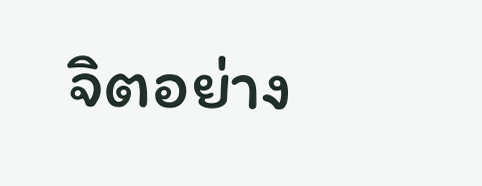จิตอย่าง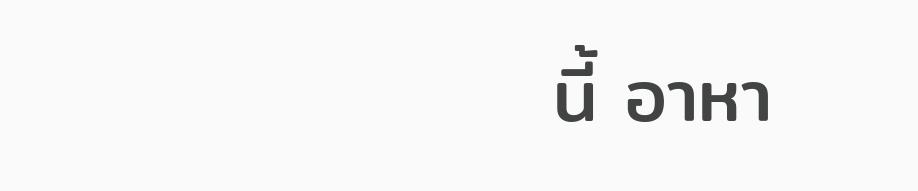นี้ อาหา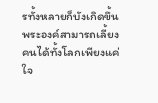รทั้งหลายก็บังเกิดขึ้น พระองค์สามารถเลี้ยงคนได้ทั้งโลกเพียงแค่ใจ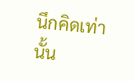นึกคิดเท่านั้น